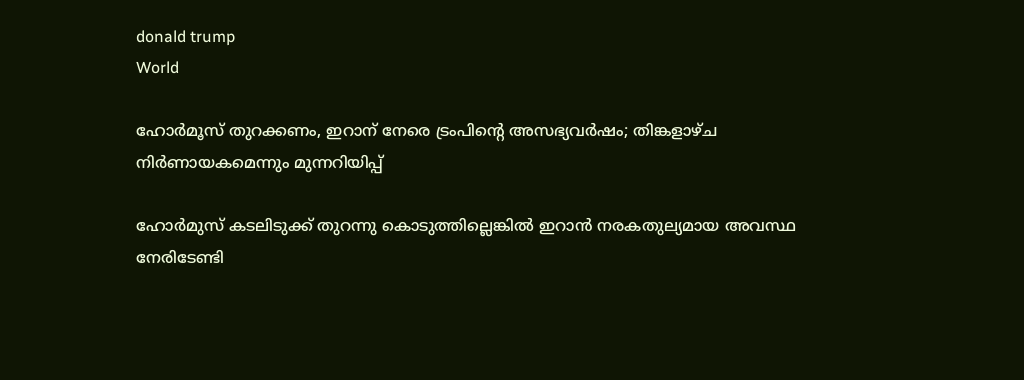donald trump
World

ഹോര്‍മൂസ് തുറക്കണം, ഇറാന് നേരെ ട്രംപിന്റെ അസഭ്യവര്‍ഷം; തിങ്കളാഴ്ച നിര്‍ണായകമെന്നും മുന്നറിയിപ്പ്

ഹോര്‍മുസ് കടലിടുക്ക് തുറന്നു കൊടുത്തില്ലെങ്കില്‍ ഇറാന്‍ നരകതുല്യമായ അവസ്ഥ നേരിടേണ്ടി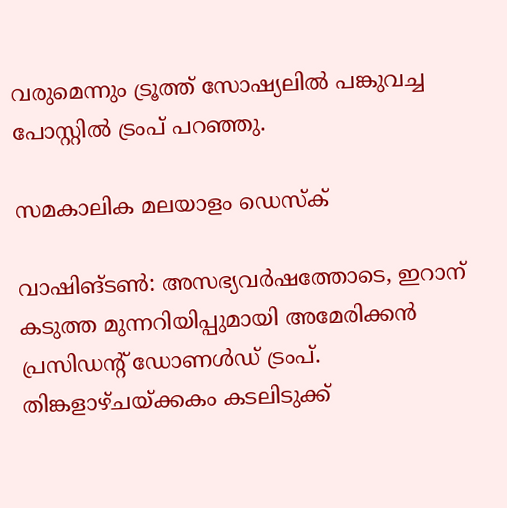വരുമെന്നും ട്രൂത്ത് സോഷ്യലില്‍ പങ്കുവച്ച പോസ്റ്റില്‍ ട്രംപ് പറഞ്ഞു.

സമകാലിക മലയാളം ഡെസ്ക്

വാഷിങ്ടണ്‍: അസഭ്യവര്‍ഷത്തോടെ, ഇറാന് കടുത്ത മുന്നറിയിപ്പുമായി അമേരിക്കന്‍ പ്രസിഡന്റ് ഡോണള്‍ഡ് ട്രംപ്. തിങ്കളാഴ്ചയ്ക്കകം കടലിടുക്ക്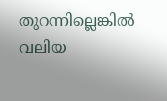തുറന്നില്ലെങ്കില്‍ വലിയ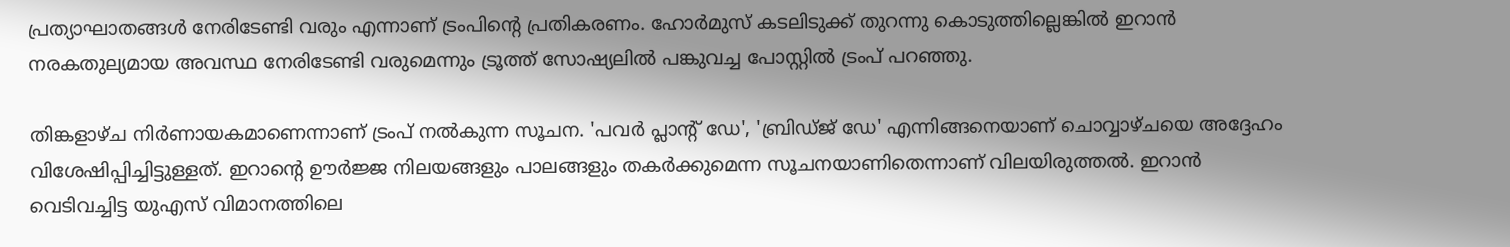പ്രത്യാഘാതങ്ങള്‍ നേരിടേണ്ടി വരും എന്നാണ് ട്രംപിന്റെ പ്രതികരണം. ഹോര്‍മുസ് കടലിടുക്ക് തുറന്നു കൊടുത്തില്ലെങ്കില്‍ ഇറാന്‍ നരകതുല്യമായ അവസ്ഥ നേരിടേണ്ടി വരുമെന്നും ട്രൂത്ത് സോഷ്യലില്‍ പങ്കുവച്ച പോസ്റ്റില്‍ ട്രംപ് പറഞ്ഞു.

തിങ്കളാഴ്ച നിര്‍ണായകമാണെന്നാണ് ട്രംപ് നല്‍കുന്ന സൂചന. 'പവര്‍ പ്ലാന്റ് ഡേ', 'ബ്രിഡ്ജ് ഡേ' എന്നിങ്ങനെയാണ് ചൊവ്വാഴ്ചയെ അദ്ദേഹം വിശേഷിപ്പിച്ചിട്ടുള്ളത്. ഇറാന്റെ ഊര്‍ജ്ജ നിലയങ്ങളും പാലങ്ങളും തകര്‍ക്കുമെന്ന സൂചനയാണിതെന്നാണ് വിലയിരുത്തല്‍. ഇറാന്‍ വെടിവച്ചിട്ട യുഎസ് വിമാനത്തിലെ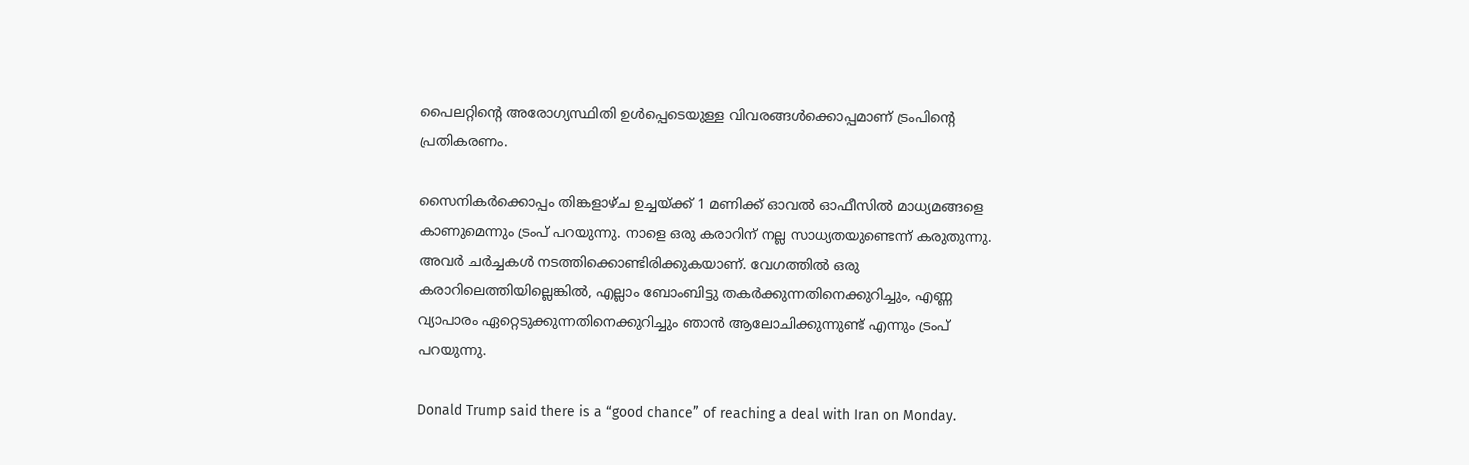പൈലറ്റിന്റെ അരോഗ്യസ്ഥിതി ഉള്‍പ്പെടെയുള്ള വിവരങ്ങള്‍ക്കൊപ്പമാണ് ട്രംപിന്റെ പ്രതികരണം.

സൈനികര്‍ക്കൊപ്പം തിങ്കളാഴ്ച ഉച്ചയ്ക്ക് 1 മണിക്ക് ഓവല്‍ ഓഫീസില്‍ മാധ്യമങ്ങളെ കാണുമെന്നും ട്രംപ് പറയുന്നു. നാളെ ഒരു കരാറിന് നല്ല സാധ്യതയുണ്ടെന്ന് കരുതുന്നു. അവര്‍ ചര്‍ച്ചകള്‍ നടത്തിക്കൊണ്ടിരിക്കുകയാണ്. വേഗത്തില്‍ ഒരു കരാറിലെത്തിയില്ലെങ്കില്‍, എല്ലാം ബോംബിട്ടു തകര്‍ക്കുന്നതിനെക്കുറിച്ചും, എണ്ണ വ്യാപാരം ഏറ്റെടുക്കുന്നതിനെക്കുറിച്ചും ഞാന്‍ ആലോചിക്കുന്നുണ്ട് എന്നും ട്രംപ് പറയുന്നു.

Donald Trump said there is a “good chance” of reaching a deal with Iran on Monday.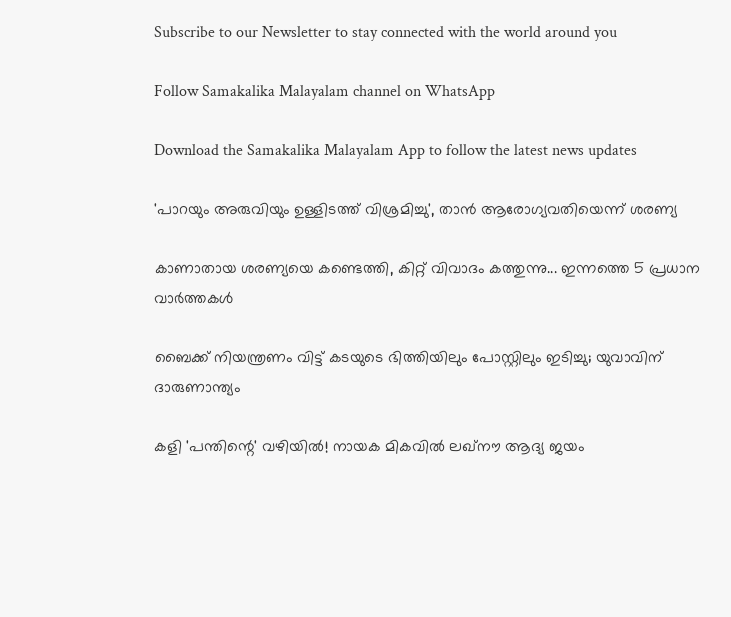Subscribe to our Newsletter to stay connected with the world around you

Follow Samakalika Malayalam channel on WhatsApp

Download the Samakalika Malayalam App to follow the latest news updates

'പാറയും അരുവിയും ഉള്ളിടത്ത് വിശ്രമിച്ചു', താന്‍ ആരോഗ്യവതിയെന്ന് ശരണ്യ

കാണാതായ ശരണ്യയെ കണ്ടെത്തി, കിറ്റ് വിവാദം കത്തുന്നു... ഇന്നത്തെ 5 പ്രധാന വാർത്തകൾ

ബൈക്ക് നിയന്ത്രണം വിട്ട് കടയുടെ ഭിത്തിയിലും പോസ്റ്റിലും ഇടിച്ചു; യുവാവിന് ദാരുണാന്ത്യം

കളി 'പന്തിന്റെ' വഴിയില്‍! നായക മികവില്‍ ലഖ്‌നൗ ആദ്യ ജയം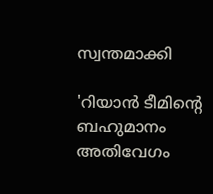സ്വന്തമാക്കി

'റിയാന്‍ ടീമിന്റെ ബഹുമാനം അതിവേഗം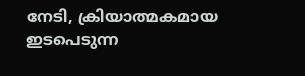നേടി, ക്രിയാത്മകമായ ഇടപെടുന്ന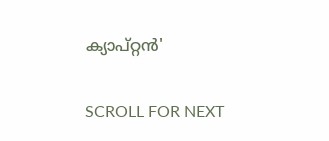ക്യാപ്റ്റന്‍'

SCROLL FOR NEXT